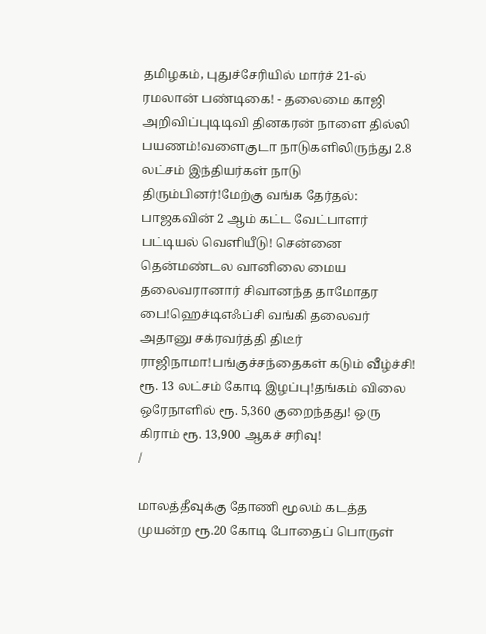தமிழகம், புதுச்சேரியில் மார்ச் 21-ல் ரமலான் பண்டிகை! - தலைமை காஜி அறிவிப்புடிடிவி தினகரன் நாளை தில்லி பயணம்!வளைகுடா நாடுகளிலிருந்து 2.8 லட்சம் இந்தியர்கள் நாடு திரும்பினர்!மேற்கு வங்க தேர்தல்: பாஜகவின் 2 ஆம் கட்ட வேட்பாளர் பட்டியல் வெளியீடு! சென்னை தென்மண்டல வானிலை மைய தலைவரானார் சிவானந்த தாமோதர பை!ஹெச்டிஎஃப்சி வங்கி தலைவர் அதானு சக்ரவர்த்தி திடீர் ராஜிநாமா!பங்குச்சந்தைகள் கடும் வீழ்ச்சி! ரூ. 13 லட்சம் கோடி இழப்பு!தங்கம் விலை ஒரேநாளில் ரூ. 5,360 குறைந்தது! ஒரு கிராம் ரூ. 13,900 ஆகச் சரிவு!
/

மாலத்தீவுக்கு தோணி மூலம் கடத்த முயன்ற ரூ.20 கோடி போதைப் பொருள்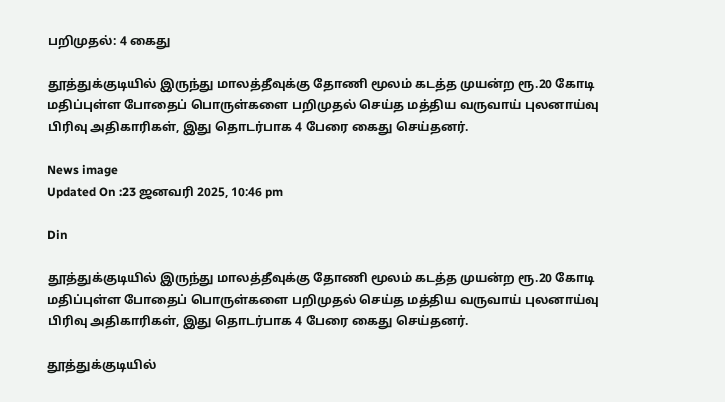பறிமுதல்: 4 கைது

தூத்துக்குடியில் இருந்து மாலத்தீவுக்கு தோணி மூலம் கடத்த முயன்ற ரூ.20 கோடி மதிப்புள்ள போதைப் பொருள்களை பறிமுதல் செய்த மத்திய வருவாய் புலனாய்வு பிரிவு அதிகாரிகள், இது தொடர்பாக 4 பேரை கைது செய்தனர்.

News image
Updated On :23 ஜனவரி 2025, 10:46 pm

Din

தூத்துக்குடியில் இருந்து மாலத்தீவுக்கு தோணி மூலம் கடத்த முயன்ற ரூ.20 கோடி மதிப்புள்ள போதைப் பொருள்களை பறிமுதல் செய்த மத்திய வருவாய் புலனாய்வு பிரிவு அதிகாரிகள், இது தொடர்பாக 4 பேரை கைது செய்தனர்.

தூத்துக்குடியில்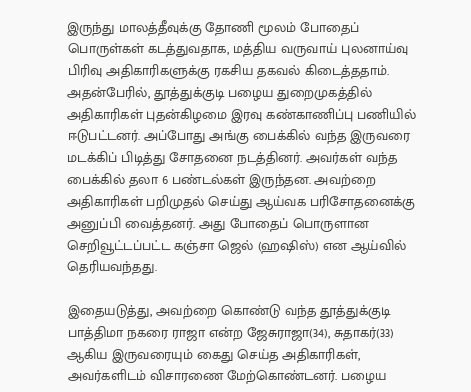இருந்து மாலத்தீவுக்கு தோணி மூலம் போதைப் பொருள்கள் கடத்துவதாக, மத்திய வருவாய் புலனாய்வு பிரிவு அதிகாரிகளுக்கு ரகசிய தகவல் கிடைத்ததாம். அதன்பேரில், தூத்துக்குடி பழைய துறைமுகத்தில் அதிகாரிகள் புதன்கிழமை இரவு கண்காணிப்பு பணியில் ஈடுபட்டனர். அப்போது அங்கு பைக்கில் வந்த இருவரை மடக்கிப் பிடித்து சோதனை நடத்தினர். அவர்கள் வந்த பைக்கில் தலா 6 பண்டல்கள் இருந்தன. அவற்றை அதிகாரிகள் பறிமுதல் செய்து ஆய்வக பரிசோதனைக்கு அனுப்பி வைத்தனர். அது போதைப் பொருளான செறிவூட்டப்பட்ட கஞ்சா ஜெல் (ஹஷிஸ்) என ஆய்வில் தெரியவந்தது.

இதையடுத்து, அவற்றை கொண்டு வந்த தூத்துக்குடி பாத்திமா நகரை ராஜா என்ற ஜேசுராஜா(34), சுதாகர்(33) ஆகிய இருவரையும் கைது செய்த அதிகாரிகள், அவர்களிடம் விசாரணை மேற்கொண்டனர். பழைய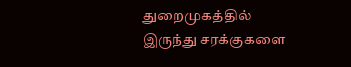துறைமுகத்தில் இருந்து சரக்குகளை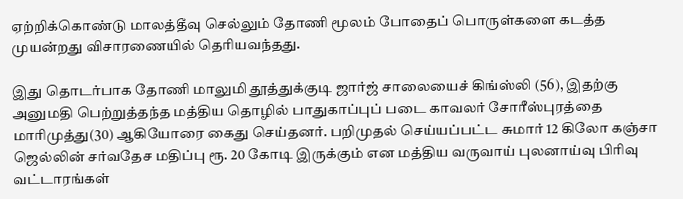ஏற்றிக்கொண்டு மாலத்தீவு செல்லும் தோணி மூலம் போதைப் பொருள்களை கடத்த முயன்றது விசாரணையில் தெரியவந்தது.

இது தொடர்பாக தோணி மாலுமி தூத்துக்குடி ஜார்ஜ் சாலையைச் கிங்ஸ்லி (56), இதற்கு அனுமதி பெற்றுத்தந்த மத்திய தொழில் பாதுகாப்புப் படை காவலர் சோரீஸ்புரத்தை மாரிமுத்து(30) ஆகியோரை கைது செய்தனர். பறிமுதல் செய்யப்பட்ட சுமார் 12 கிலோ கஞ்சா ஜெல்லின் சர்வதேச மதிப்பு ரூ. 20 கோடி இருக்கும் என மத்திய வருவாய் புலனாய்வு பிரிவு வட்டாரங்கள்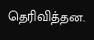தெரிவித்தன.